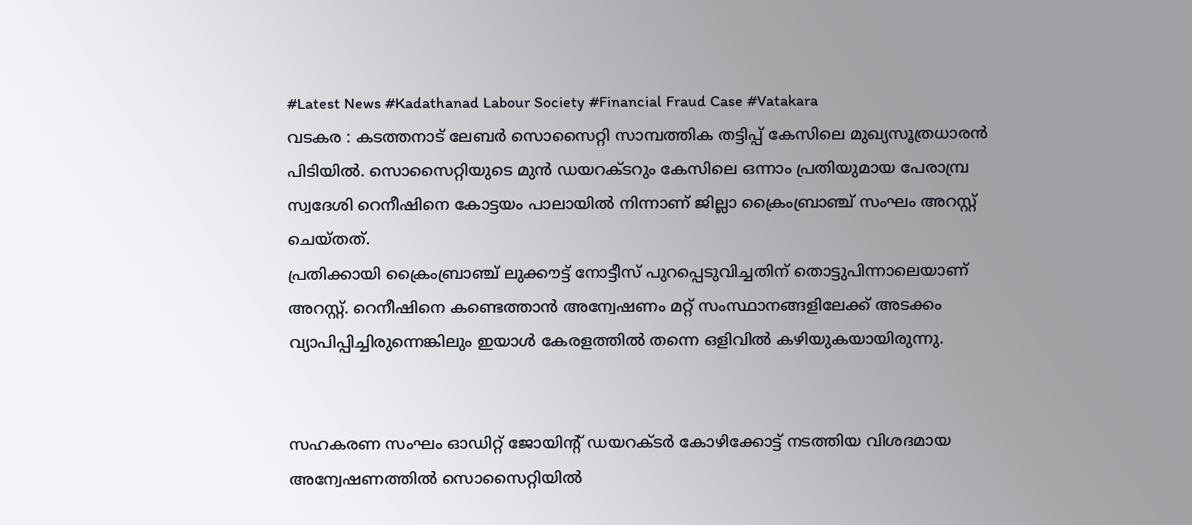#Latest News #Kadathanad Labour Society #Financial Fraud Case #Vatakara
വടകര : കടത്തനാട് ലേബർ സൊസൈറ്റി സാമ്പത്തിക തട്ടിപ്പ് കേസിലെ മുഖ്യസൂത്രധാരൻ പിടിയിൽ. സൊസൈറ്റിയുടെ മുൻ ഡയറക്ടറും കേസിലെ ഒന്നാം പ്രതിയുമായ പേരാമ്പ്ര സ്വദേശി റെനീഷിനെ കോട്ടയം പാലായിൽ നിന്നാണ് ജില്ലാ ക്രൈംബ്രാഞ്ച് സംഘം അറസ്റ്റ് ചെയ്തത്.
പ്രതിക്കായി ക്രൈംബ്രാഞ്ച് ലുക്കൗട്ട് നോട്ടീസ് പുറപ്പെടുവിച്ചതിന് തൊട്ടുപിന്നാലെയാണ് അറസ്റ്റ്. റെനീഷിനെ കണ്ടെത്താൻ അന്വേഷണം മറ്റ് സംസ്ഥാനങ്ങളിലേക്ക് അടക്കം വ്യാപിപ്പിച്ചിരുന്നെങ്കിലും ഇയാൾ കേരളത്തിൽ തന്നെ ഒളിവിൽ കഴിയുകയായിരുന്നു.


സഹകരണ സംഘം ഓഡിറ്റ് ജോയിന്റ് ഡയറക്ടർ കോഴിക്കോട്ട് നടത്തിയ വിശദമായ അന്വേഷണത്തിൽ സൊസൈറ്റിയിൽ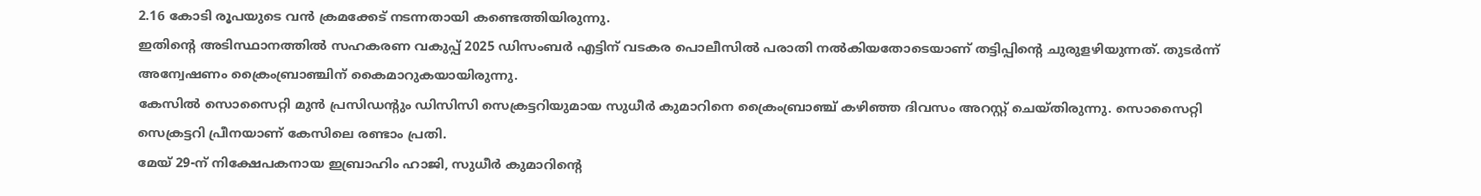2.16 കോടി രൂപയുടെ വൻ ക്രമക്കേട് നടന്നതായി കണ്ടെത്തിയിരുന്നു.
ഇതിൻ്റെ അടിസ്ഥാനത്തിൽ സഹകരണ വകുപ്പ് 2025 ഡിസംബർ എട്ടിന് വടകര പൊലീസിൽ പരാതി നൽകിയതോടെയാണ് തട്ടിപ്പിൻ്റെ ചുരുളഴിയുന്നത്. തുടർന്ന് അന്വേഷണം ക്രൈംബ്രാഞ്ചിന് കൈമാറുകയായിരുന്നു.
കേസിൽ സൊസൈറ്റി മുൻ പ്രസിഡൻ്റും ഡിസിസി സെക്രട്ടറിയുമായ സുധീർ കുമാറിനെ ക്രൈംബ്രാഞ്ച് കഴിഞ്ഞ ദിവസം അറസ്റ്റ് ചെയ്തിരുന്നു. സൊസൈറ്റി സെക്രട്ടറി പ്രീനയാണ് കേസിലെ രണ്ടാം പ്രതി.
മേയ് 29-ന് നിക്ഷേപകനായ ഇബ്രാഹിം ഹാജി, സുധീർ കുമാറിന്റെ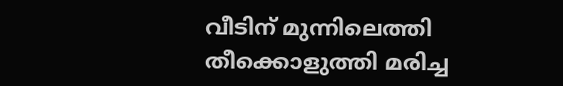വീടിന് മുന്നിലെത്തി തീക്കൊളുത്തി മരിച്ച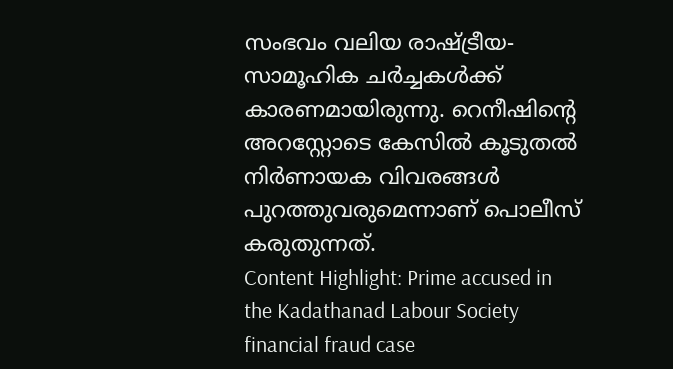സംഭവം വലിയ രാഷ്ട്രീയ-സാമൂഹിക ചർച്ചകൾക്ക് കാരണമായിരുന്നു. റെനീഷിൻ്റെ അറസ്റ്റോടെ കേസിൽ കൂടുതൽ നിർണായക വിവരങ്ങൾ പുറത്തുവരുമെന്നാണ് പൊലീസ് കരുതുന്നത്.
Content Highlight: Prime accused in the Kadathanad Labour Society financial fraud case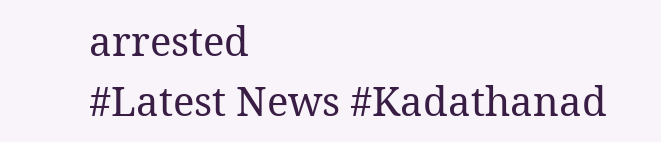arrested
#Latest News #Kadathanad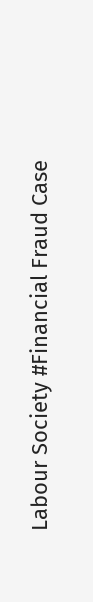Labour Society #Financial Fraud Case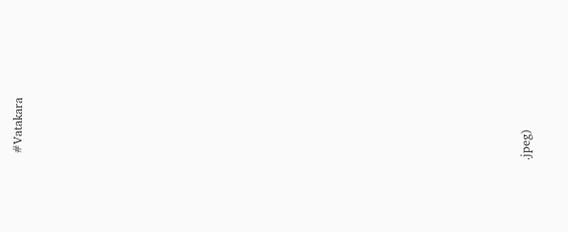#Vatakara






























.jpeg)